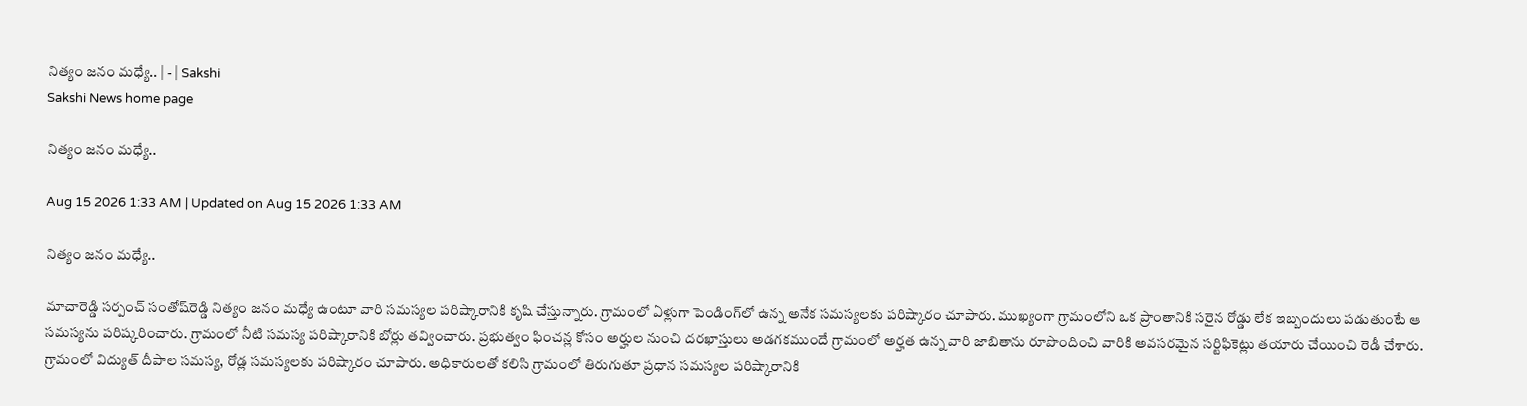నిత్యం జనం మధ్యే.. | - | Sakshi
Sakshi News home page

నిత్యం జనం మధ్యే..

Aug 15 2026 1:33 AM | Updated on Aug 15 2026 1:33 AM

నిత్యం జనం మధ్యే..

మాచారెడ్డి సర్పంచ్‌ సంతోష్‌రెడ్డి నిత్యం జనం మధ్యే ఉంటూ వారి సమస్యల పరిష్కారానికి కృషి చేస్తున్నారు. గ్రామంలో ఏళ్లుగా పెండింగ్‌లో ఉన్న అనేక సమస్యలకు పరిష్కారం చూపారు. ముఖ్యంగా గ్రామంలోని ఒక ప్రాంతానికి సరైన రోడ్డు లేక ఇబ్బందులు పడుతుంటే ఆ సమస్యను పరిష్కరించారు. గ్రామంలో నీటి సమస్య పరిష్కారానికి బోర్లు తవ్వించారు. ప్రభుత్వం ఫించన్ల కోసం అర్హుల నుంచి దరఖాస్తులు అడగకముందే గ్రామంలో అర్హత ఉన్న వారి జాబితాను రూపొందించి వారికి అవసరమైన సర్టిఫికెట్లు తయారు చేయించి రెడీ చేశారు. గ్రామంలో విద్యుత్‌ దీపాల సమస్య, రోడ్ల సమస్యలకు పరిష్కారం చూపారు. అధికారులతో కలిసి గ్రామంలో తిరుగుతూ ప్రధాన సమస్యల పరిష్కారానికి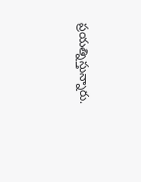ప్రయత్నిస్తున్నారు.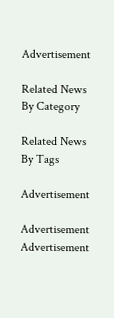Advertisement

Related News By Category

Related News By Tags

Advertisement

Advertisement
Advertisement